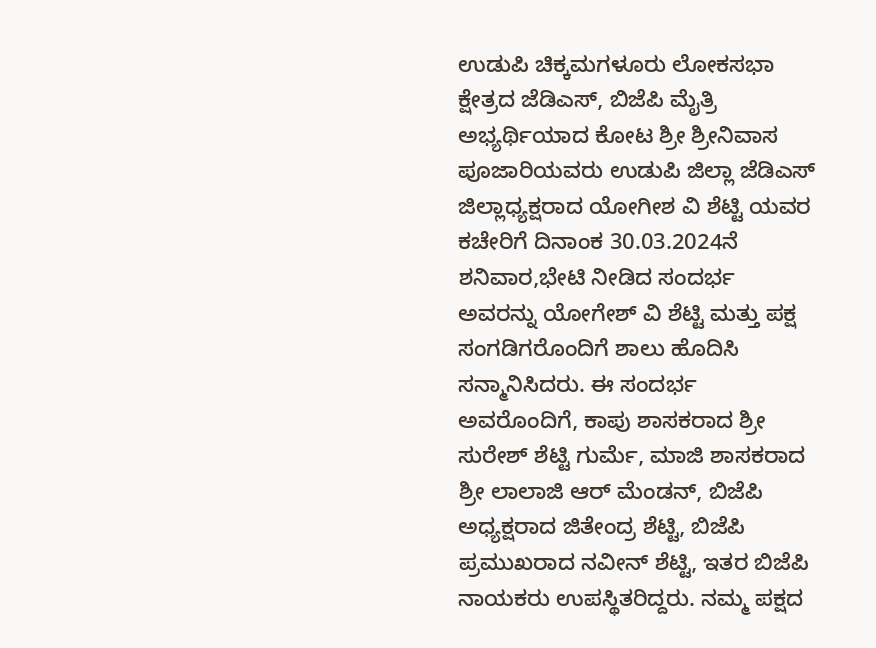ಉಡುಪಿ ಚಿಕ್ಕಮಗಳೂರು ಲೋಕಸಭಾ ಕ್ಷೇತ್ರದ ಜೆಡಿಎಸ್, ಬಿಜೆಪಿ ಮೈತ್ರಿ ಅಭ್ಯರ್ಥಿಯಾದ ಕೋಟ ಶ್ರೀ ಶ್ರೀನಿವಾಸ ಪೂಜಾರಿಯವರು ಉಡುಪಿ ಜಿಲ್ಲಾ ಜೆಡಿಎಸ್ ಜಿಲ್ಲಾಧ್ಯಕ್ಷರಾದ ಯೋಗೀಶ ವಿ ಶೆಟ್ಟಿ ಯವರ ಕಚೇರಿಗೆ ದಿನಾಂಕ 30.03.2024ನೆ ಶನಿವಾರ,ಭೇಟಿ ನೀಡಿದ ಸಂದರ್ಭ ಅವರನ್ನು ಯೋಗೇಶ್ ವಿ ಶೆಟ್ಟಿ ಮತ್ತು ಪಕ್ಷ ಸಂಗಡಿಗರೊಂದಿಗೆ ಶಾಲು ಹೊದಿಸಿ ಸನ್ಮಾನಿಸಿದರು. ಈ ಸಂದರ್ಭ ಅವರೊಂದಿಗೆ, ಕಾಪು ಶಾಸಕರಾದ ಶ್ರೀ ಸುರೇಶ್ ಶೆಟ್ಟಿ ಗುರ್ಮೆ, ಮಾಜಿ ಶಾಸಕರಾದ ಶ್ರೀ ಲಾಲಾಜಿ ಆರ್ ಮೆಂಡನ್, ಬಿಜೆಪಿ ಅಧ್ಯಕ್ಷರಾದ ಜಿತೇಂದ್ರ ಶೆಟ್ಟಿ, ಬಿಜೆಪಿ ಪ್ರಮುಖರಾದ ನವೀನ್ ಶೆಟ್ಟಿ, ಇತರ ಬಿಜೆಪಿ ನಾಯಕರು ಉಪಸ್ಥಿತರಿದ್ದರು. ನಮ್ಮ ಪಕ್ಷದ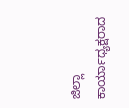ಜಿಲ್ಲಾ ಕಾರ್ಯಾಧ್ಯಕ್ಷರಾದ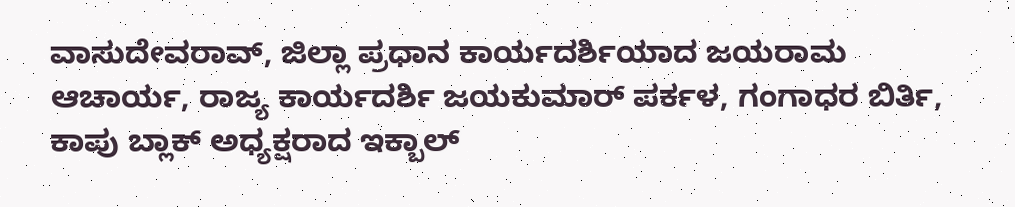ವಾಸುದೇವರಾವ್, ಜಿಲ್ಲಾ ಪ್ರಧಾನ ಕಾರ್ಯದರ್ಶಿಯಾದ ಜಯರಾಮ ಆಚಾರ್ಯ, ರಾಜ್ಯ ಕಾರ್ಯದರ್ಶಿ ಜಯಕುಮಾರ್ ಪರ್ಕಳ, ಗಂಗಾಧರ ಬಿರ್ತಿ, ಕಾಪು ಬ್ಲಾಕ್ ಅಧ್ಯಕ್ಷರಾದ ಇಕ್ಬಾಲ್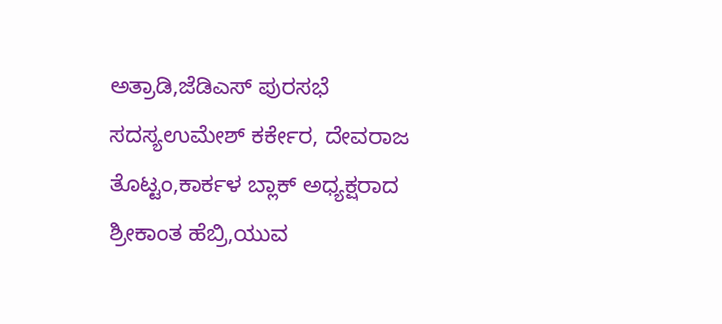ಅತ್ರಾಡಿ,ಜೆಡಿಎಸ್ ಪುರಸಭೆ ಸದಸ್ಯಉಮೇಶ್ ಕರ್ಕೇರ, ದೇವರಾಜ ತೊಟ್ಟಂ,ಕಾರ್ಕಳ ಬ್ಲಾಕ್ ಅಧ್ಯಕ್ಷರಾದ ಶ್ರೀಕಾಂತ ಹೆಬ್ರಿ,ಯುವ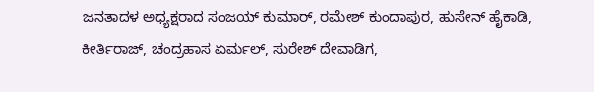ಜನತಾದಳ ಅಧ್ಯಕ್ಷರಾದ ಸಂಜಯ್ ಕುಮಾರ್, ರಮೇಶ್ ಕುಂದಾಪುರ, ಹುಸೇನ್ ಹೈಕಾಡಿ, ಕೀರ್ತಿರಾಜ್, ಚಂದ್ರಹಾಸ ಏರ್ಮಲ್, ಸುರೇಶ್ ದೇವಾಡಿಗ,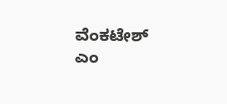ವೆಂಕಟೇಶ್ ಎಂ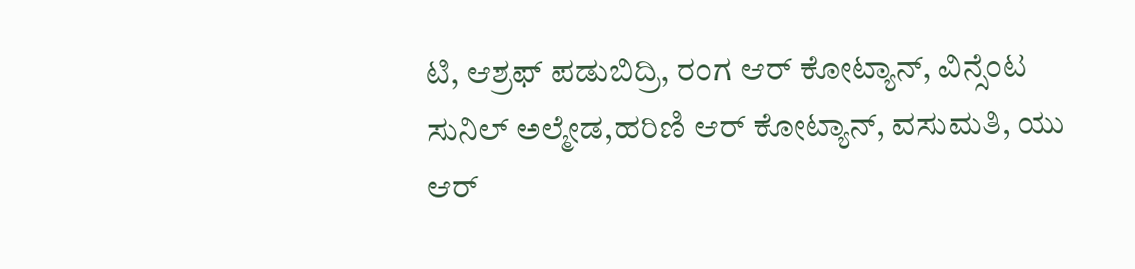ಟಿ, ಆಶ್ರಫ್ ಪಡುಬಿದ್ರಿ, ರಂಗ ಆರ್ ಕೋಟ್ಯಾನ್, ವಿನ್ಸೆಂಟ ಸುನಿಲ್ ಅಲ್ಮೇಡ,ಹರಿಣಿ ಆರ್ ಕೋಟ್ಯಾನ್, ವಸುಮತಿ, ಯು ಆರ್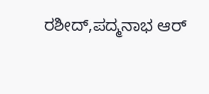ರಶೀದ್,ಪದ್ಮನಾಭ ಆರ್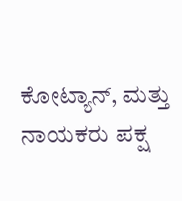ಕೋಟ್ಯಾನ್, ಮತ್ತು ನಾಯಕರು ಪಕ್ಷ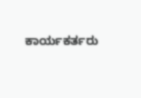ಕಾರ್ಯಕರ್ತರು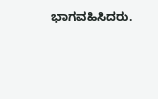ಭಾಗವಹಿಸಿದರು.